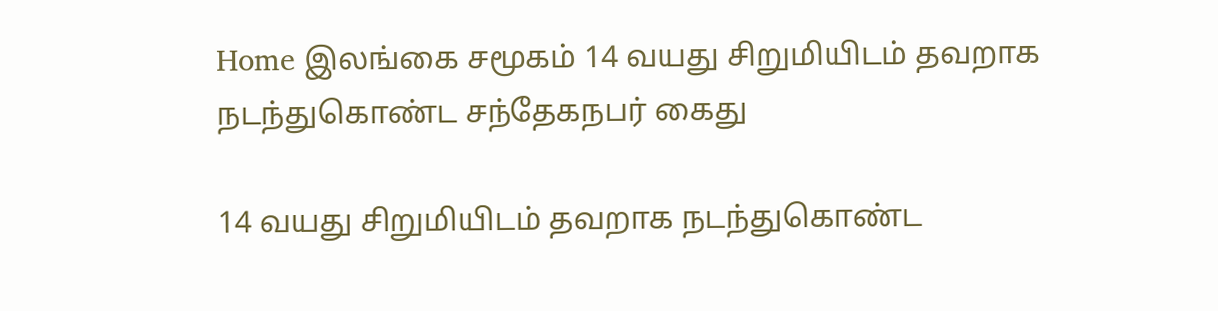Home இலங்கை சமூகம் 14 வயது சிறுமியிடம் தவறாக நடந்துகொண்ட சந்தேகநபர் கைது

14 வயது சிறுமியிடம் தவறாக நடந்துகொண்ட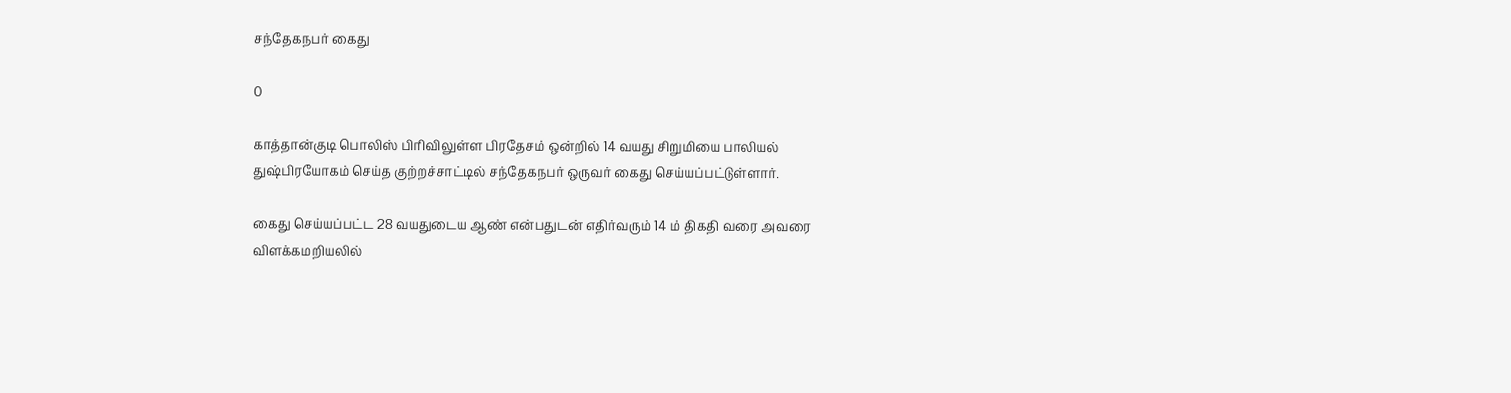சந்தேகநபர் கைது

0

காத்தான்குடி பொலிஸ் பிரிவிலுள்ள பிரதேசம் ஒன்றில் 14 வயது சிறுமியை பாலியல்
துஷ்பிரயோகம் செய்த குற்றச்சாட்டில் சந்தேகநபர் ஒருவர் கைது செய்யப்பட்டுள்ளார்.

கைது செய்யப்பட்ட 28 வயதுடைய ஆண் என்பதுடன் எதிர்வரும் 14 ம் திகதி வரை அவரை விளக்கமறியலில்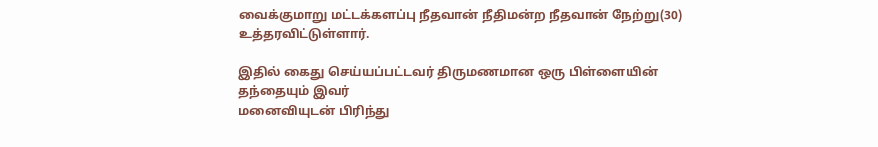வைக்குமாறு மட்டக்களப்பு நீதவான் நீதிமன்ற நீதவான் நேற்று(30)
உத்தரவிட்டுள்ளார்.

இதில் கைது செய்யப்பட்டவர் திருமணமான ஒரு பிள்ளையின் தந்தையும் இவர்
மனைவியுடன் பிரிந்து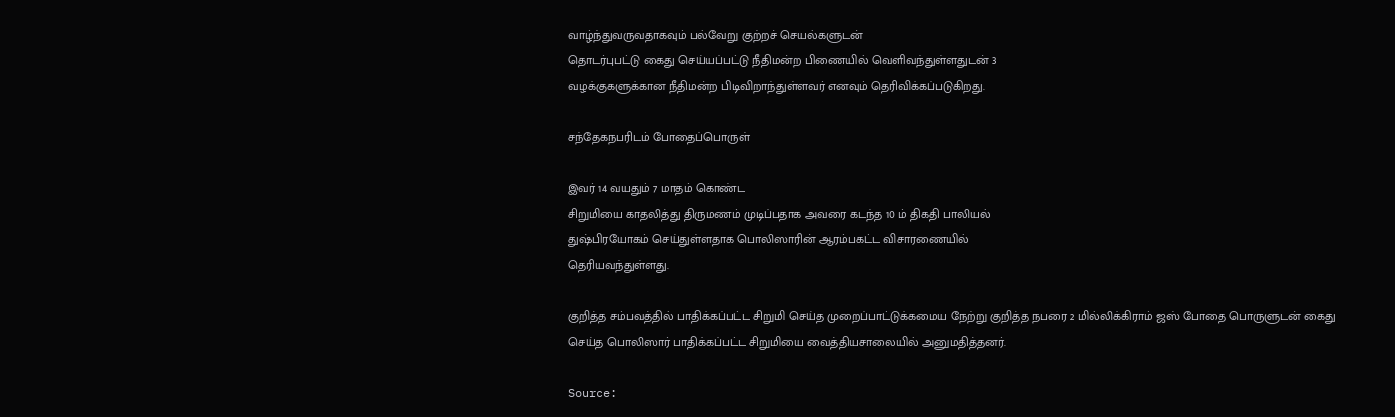வாழ்ந்துவருவதாகவும் பல்வேறு குற்றச் செயல்களுடன்
தொடர்புபட்டு கைது செய்யப்பட்டு நீதிமன்ற பிணையில் வெளிவந்துள்ளதுடன் 3
வழக்குகளுக்கான நீதிமன்ற பிடிவிறாந்துள்ளவர் எனவும் தெரிவிக்கப்படுகிறது.

சந்தேகநபரிடம் போதைப்பொருள்

இவர் 14 வயதும் 7 மாதம் கொண்ட
சிறுமியை காதலித்து திருமணம் முடிப்பதாக அவரை கடந்த 10 ம் திகதி பாலியல்
துஷ்பிரயோகம் செய்துள்ளதாக பொலிஸாரின் ஆரம்பகட்ட விசாரணையில்
தெரியவந்துள்ளது.

குறித்த சம்பவத்தில் பாதிக்கப்பட்ட சிறுமி செய்த முறைப்பாட்டுக்கமைய நேற்று குறித்த நபரை 2 மில்லிக்கிராம் ஜஸ் போதை பொருளுடன் கைது
செய்த பொலிஸார் பாதிக்கப்பட்ட சிறுமியை வைத்தியசாலையில் அனுமதித்தனர்.

Source: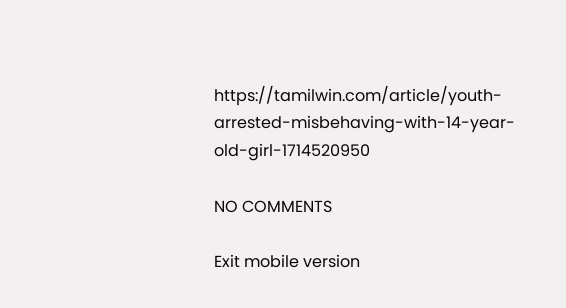https://tamilwin.com/article/youth-arrested-misbehaving-with-14-year-old-girl-1714520950

NO COMMENTS

Exit mobile version